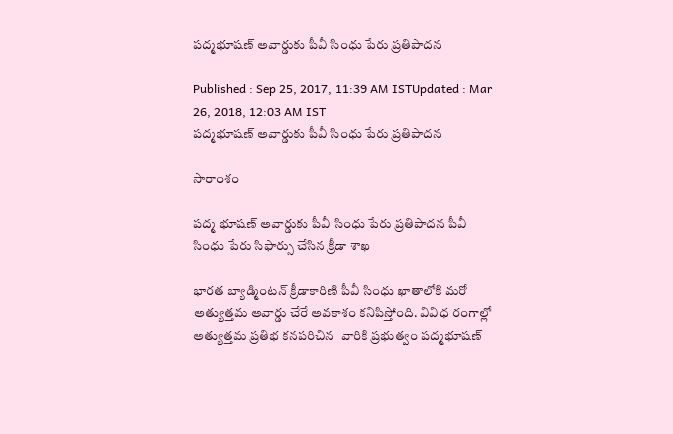పద్మభూషణ్ అవార్డుకు పీవీ సింధు పేరు ప్రతిపాదన

Published : Sep 25, 2017, 11:39 AM ISTUpdated : Mar 26, 2018, 12:03 AM IST
పద్మభూషణ్ అవార్డుకు పీవీ సింధు పేరు ప్రతిపాదన

సారాంశం

పద్మ భూషణ్ అవార్డుకు పీవీ సింధు పేరు ప్రతిపాదన పీవీ సింధు పేరు సిఫార్సు చేసిన క్రీడా శాఖ

భారత బ్యాడ్మింటన్ క్రీడాకారిణి పీవీ సింధు ఖాతాలోకి మరో అత్యుత్తమ అవార్డు చేరే అవకాశం కనిపిస్తోంది. వివిధ రంగాల్లో అత్యుత్తమ ప్రతిభ కనపరిచిన  వారికి ప్రభుత్వం పద్మభూషణ్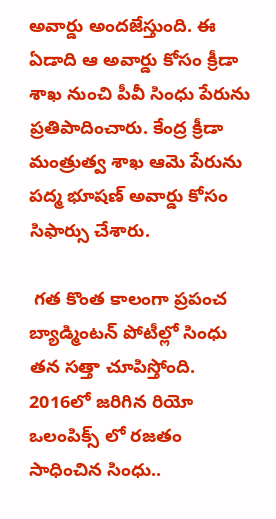అవార్డు అందజేస్తుంది. ఈ ఏడాది ఆ అవార్డు కోసం క్రీడా శాఖ నుంచి పీవీ సింధు పేరును ప్రతిపాదించారు. కేంద్ర క్రీడా మంత్రుత్వ శాఖ ఆమె పేరును పద్మ భూషణ్ అవార్డు కోసం సిఫార్సు చేశారు.

 గత కొంత కాలంగా ప్రపంచ బ్యాడ్మింటన్ పోటీల్లో సింధు తన సత్తా చూపిస్తోంది. 2016లో జరిగిన రియో ఒలంపిక్స్ లో రజతం సాధించిన సింధు..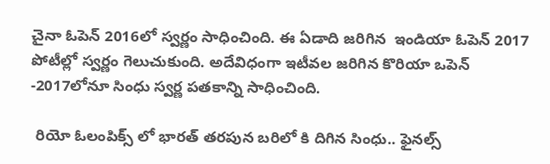చైనా ఓపెన్ 2016లో స్వర్ణం సాధించింది. ఈ ఏడాది జరిగిన  ఇండియా ఓపెన్ 2017 పోటీల్లో స్వర్ణం గెలుచుకుంది. అదేవిధంగా ఇటీవల జరిగిన కొరియా ఒపెన్ -2017లోనూ సింధు స్వర్ణ పతకాన్ని సాధించింది.

 రియో ఓలంపిక్స్ లో భారత్ తరపున బరిలో కి దిగిన సింధు.. ఫైనల్స్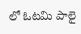లో ఓటమి పాలై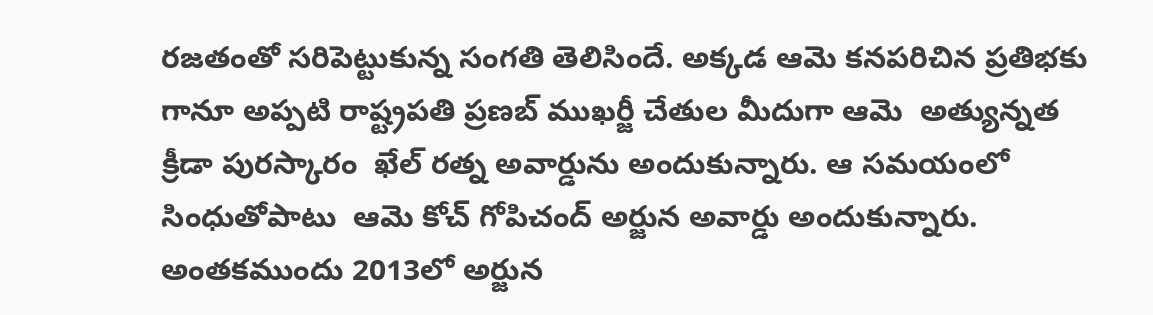రజతంతో సరిపెట్టుకున్న సంగతి తెలిసిందే. అక్కడ ఆమె కనపరిచిన ప్రతిభకు గానూ అప్పటి రాష్ట్రపతి ప్రణబ్ ముఖర్జీ చేతుల మీదుగా ఆమె  అత్యున్నత క్రీడా పురస్కారం  ఖేల్ రత్న అవార్డును అందుకున్నారు. ఆ సమయంలో సింధుతోపాటు  ఆమె కోచ్ గోపిచంద్ అర్జున అవార్డు అందుకున్నారు. అంతకముందు 2013లో అర్జున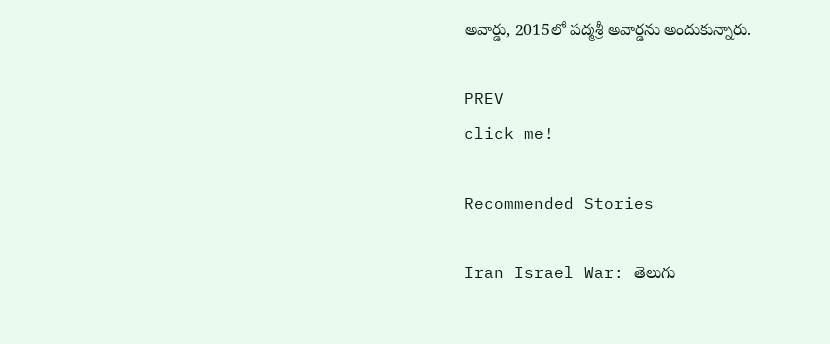అవార్డు, 2015లో పద్మశ్రీ అవార్డను అందుకున్నారు.

PREV
click me!

Recommended Stories

Iran Israel War: తెలుగు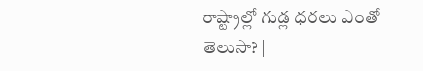రాష్ట్రాల్లో గుడ్ల ధరలు ఎంతో తెలుసా? |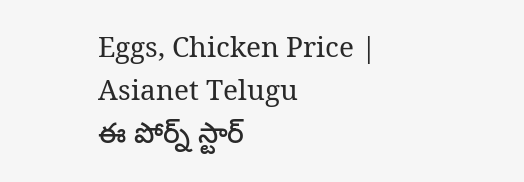Eggs, Chicken Price | Asianet Telugu
ఈ పోర్న్ స్టార్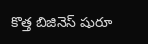కొత్త బిజినెస్ షురూ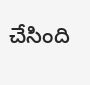చేసింది